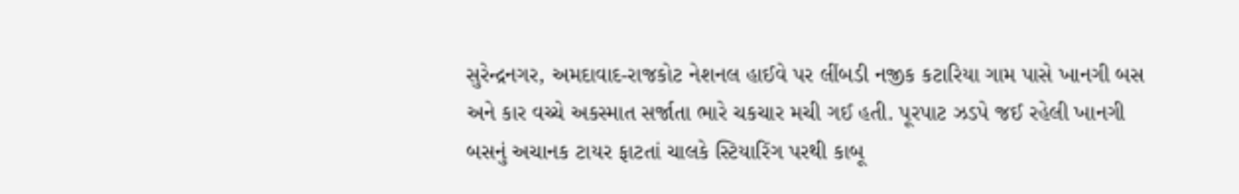સુરેન્દ્રનગર, અમદાવાદ-રાજકોટ નેશનલ હાઈવે પર લીંબડી નજીક કટારિયા ગામ પાસે ખાનગી બસ અને કાર વચ્ચે અકસ્માત સર્જાતા ભારે ચકચાર મચી ગઈ હતી. પૂરપાટ ઝડપે જઈ રહેલી ખાનગી બસનું અચાનક ટાયર ફાટતાં ચાલકે સ્ટિયારિંગ પરથી કાબૂ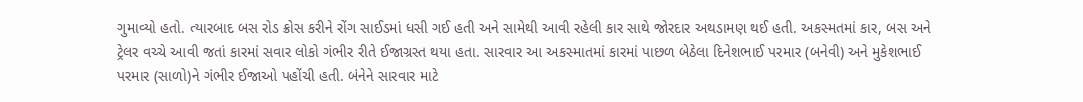ગુમાવ્યો હતો. ત્યારબાદ બસ રોડ ક્રોસ કરીને રોંગ સાઈડમાં ધસી ગઈ હતી અને સામેથી આવી રહેલી કાર સાથે જોરદાર અથડામણ થઈ હતી. અકસ્મતમાં કાર, બસ અને ટ્રેલર વચ્ચે આવી જતાં કારમાં સવાર લોકો ગંભીર રીતે ઈજાગ્રસ્ત થયા હતા. સારવાર આ અકસ્માતમાં કારમાં પાછળ બેઠેલા દિનેશભાઈ પરમાર (બનેવી) અને મુકેશભાઈ પરમાર (સાળો)ને ગંભીર ઈજાઓ પહોંચી હતી. બંનેને સારવાર માટે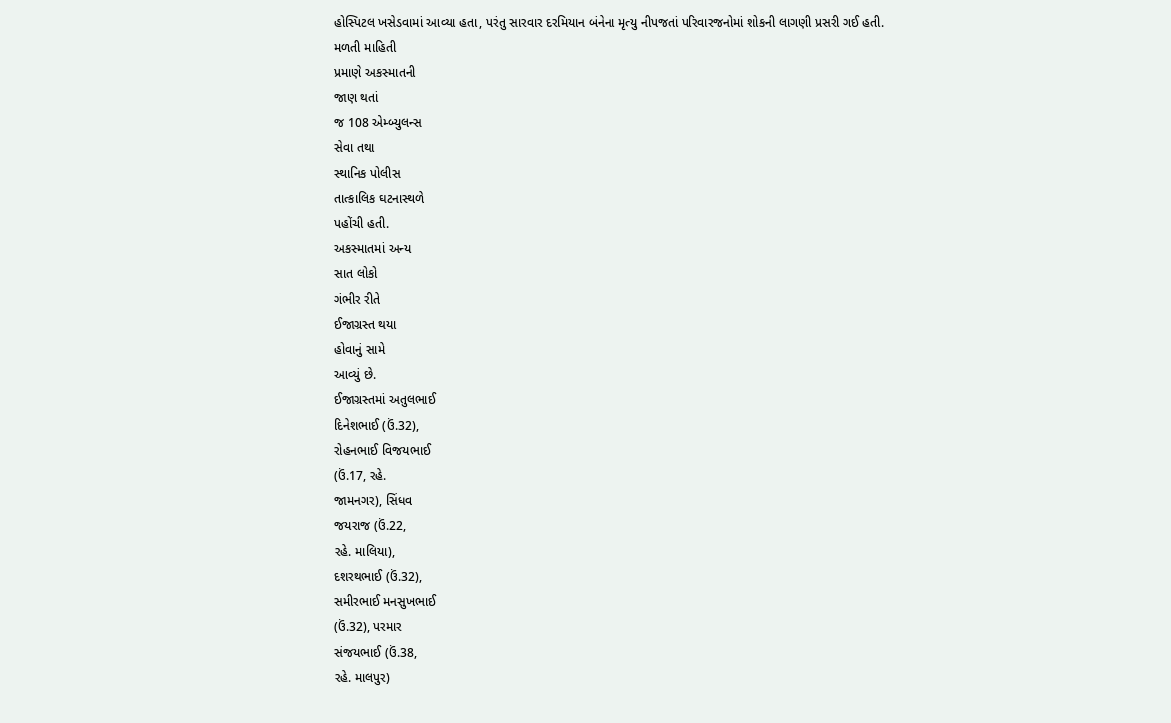હોસ્પિટલ ખસેડવામાં આવ્યા હતા, પરંતુ સારવાર દરમિયાન બંનેના મૃત્યુ નીપજતાં પરિવારજનોમાં શોકની લાગણી પ્રસરી ગઈ હતી.
મળતી માહિતી
પ્રમાણે અકસ્માતની
જાણ થતાં
જ 108 એમ્બ્યુલન્સ
સેવા તથા
સ્થાનિક પોલીસ
તાત્કાલિક ઘટનાસ્થળે
પહોંચી હતી.
અકસ્માતમાં અન્ય
સાત લોકો
ગંભીર રીતે
ઈજાગ્રસ્ત થયા
હોવાનું સામે
આવ્યું છે.
ઈજાગ્રસ્તમાં અતુલભાઈ
દિનેશભાઈ (ઉં.32),
રોહનભાઈ વિજયભાઈ
(ઉં.17, રહે.
જામનગર), સિંધવ
જયરાજ (ઉં.22,
રહે. માલિયા),
દશરથભાઈ (ઉં.32),
સમીરભાઈ મનસુખભાઈ
(ઉં.32), પરમાર
સંજયભાઈ (ઉં.38,
રહે. માલપુર)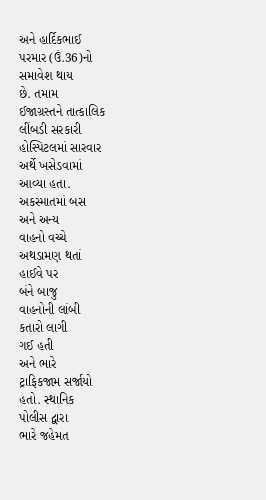અને હાર્દિકભાઈ
પરમાર (ઉં.36)નો
સમાવેશ થાય
છે. તમામ
ઈજાગ્રસ્તને તાત્કાલિક
લીંબડી સરકારી
હોસ્પિટલમાં સારવાર
અર્થે ખસેડવામાં
આવ્યા હતા.
અકસ્માતમાં બસ
અને અન્ય
વાહનો વચ્ચે
અથડામણ થતાં
હાઈવે પર
બંને બાજુ
વાહનોની લાંબી
કતારો લાગી
ગઈ હતી
અને ભારે
ટ્રાફિકજામ સર્જાયો
હતો. સ્થાનિક
પોલીસ દ્વારા
ભારે જહેમત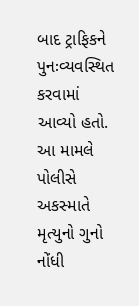બાદ ટ્રાફિકને
પુનઃવ્યવસ્થિત કરવામાં
આવ્યો હતો.
આ મામલે
પોલીસે અકસ્માતે
મૃત્યુનો ગુનો
નોંધી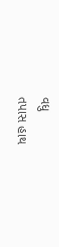વધુ
તપાસ હાથ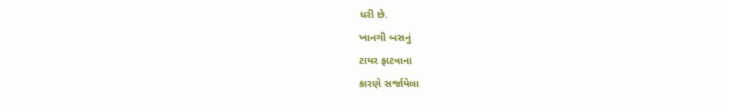ધરી છે.
ખાનગી બસનું
ટાયર ફાટવાના
કારણે સર્જાયેલા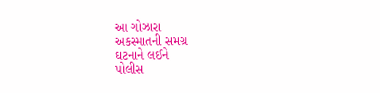આ ગોઝારા
અકસ્માતની સમગ્ર
ઘટનાને લઈને
પોલીસ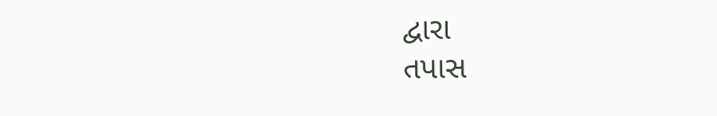દ્વારા
તપાસ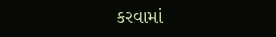કરવામાં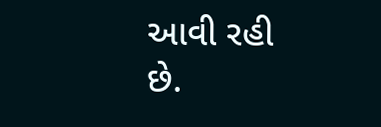આવી રહી
છે.